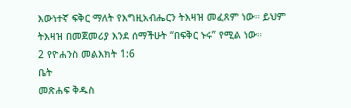እውነተኛ ፍቅር ማለት የእግዚአብሔርን ትእዛዝ መፈጸም ነው። ይህም ትእዛዝ በመጀመሪያ እንደ ሰማችሁት “በፍቅር ኑሩ” የሚል ነው።
2 የዮሐንስ መልእክት 1:6
ቤት
መጽሐፍ ቅዱስ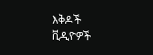እቅዶች
ቪዲዮዎች